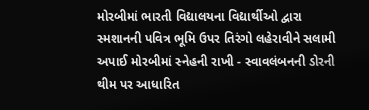મોરબીમાં ભારતી વિદ્યાલયના વિદ્યાર્થીઓ દ્વારા સ્મશાનની પવિત્ર ભૂમિ ઉપર તિરંગો લહેરાવીને સલામી અપાઈ મોરબીમાં સ્નેહની રાખી - સ્વાવલંબનની ડોરની થીમ પર આધારિત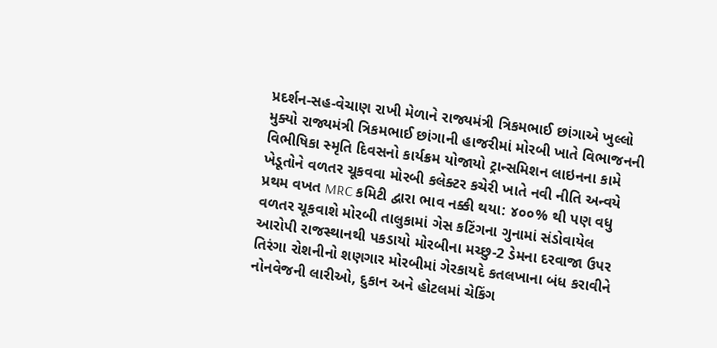પ્રદર્શન-સહ-વેચાણ રાખી મેળાને રાજ્યમંત્રી ત્રિકમભાઈ છાંગાએ ખુલ્લો મુક્યો રાજ્યમંત્રી ત્રિકમભાઈ છાંગાની હાજરીમાં મોરબી ખાતે વિભાજનની વિભીષિકા સ્મૃતિ દિવસનો કાર્યક્રમ યોજાયો ટ્રાન્સમિશન લાઇનના કામે ખેડૂતોને વળતર ચૂકવવા મોરબી કલેક્ટર કચેરી ખાતે નવી નીતિ અન્વયે પ્રથમ વખત MRC કમિટી દ્વારા ભાવ નક્કી થયા: ૪૦૦% થી પણ વધુ વળતર ચૂકવાશે મોરબી તાલુકામાં ગેસ કટિંગના ગુનામાં સંડોવાયેલ આરોપી રાજસ્થાનથી પકડાયો મોરબીના મચ્છુ-2 ડેમના દરવાજા ઉપર તિરંગા રોશનીનો શણગાર મોરબીમાં ગેરકાયદે કતલખાના બંધ કરાવીને નોનવેજની લારીઓ, દુકાન અને હોટલમાં ચેકિંગ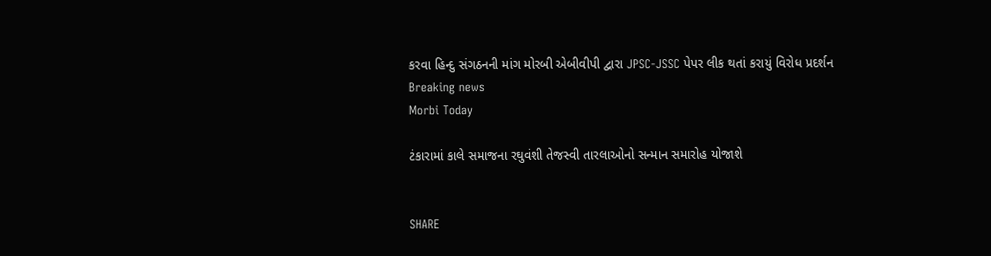કરવા હિન્દુ સંગઠનની માંગ મોરબી એબીવીપી દ્વારા JPSC-JSSC પેપર લીક થતાં કરાયું વિરોધ પ્રદર્શન
Breaking news
Morbi Today

ટંકારામાં કાલે સમાજના રઘુવંશી તેજસ્વી તારલાઓનો સન્માન સમારોહ યોજાશે


SHARE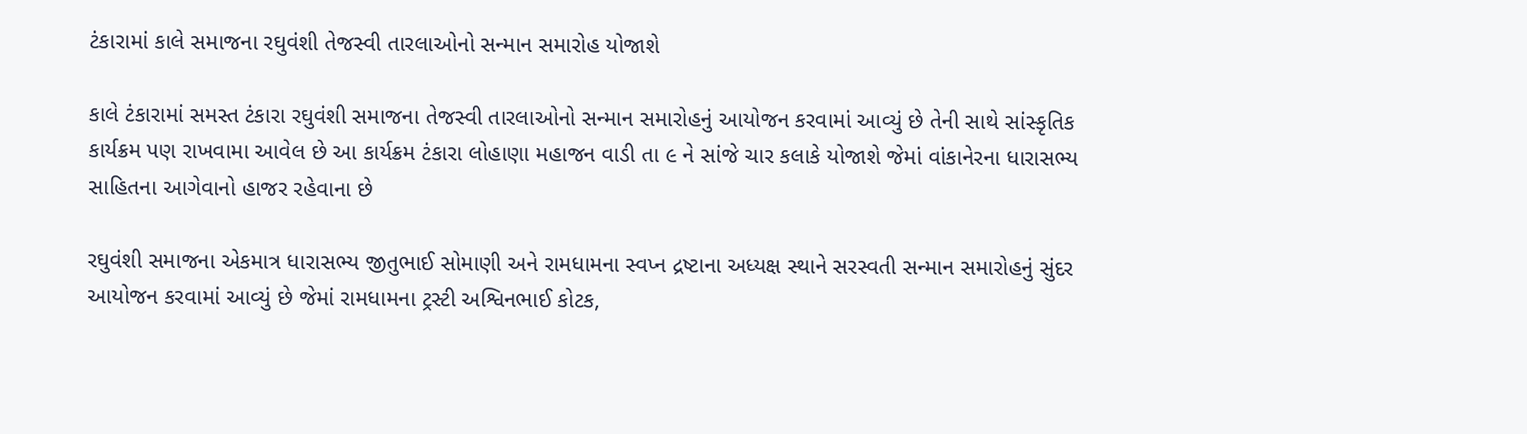ટંકારામાં કાલે સમાજના રઘુવંશી તેજસ્વી તારલાઓનો સન્માન સમારોહ યોજાશે

કાલે ટંકારામાં સમસ્ત ટંકારા રઘુવંશી સમાજના તેજસ્વી તારલાઓનો સન્માન સમારોહનું આયોજન કરવામાં આવ્યું છે તેની સાથે સાંસ્કૃતિક કાર્યક્રમ પણ રાખવામા આવેલ છે આ કાર્યક્રમ ટંકારા લોહાણા મહાજન વાડી તા ૯ ને સાંજે ચાર કલાકે યોજાશે જેમાં વાંકાનેરના ધારાસભ્ય સાહિતના આગેવાનો હાજર રહેવાના છે

રઘુવંશી સમાજના એકમાત્ર ધારાસભ્ય જીતુભાઈ સોમાણી અને રામધામના સ્વપ્ન દ્રષ્ટાના અધ્યક્ષ સ્થાને સરસ્વતી સન્માન સમારોહનું સુંદર આયોજન કરવામાં આવ્યું છે જેમાં રામધામના ટ્રસ્ટી અશ્વિનભાઈ કોટક,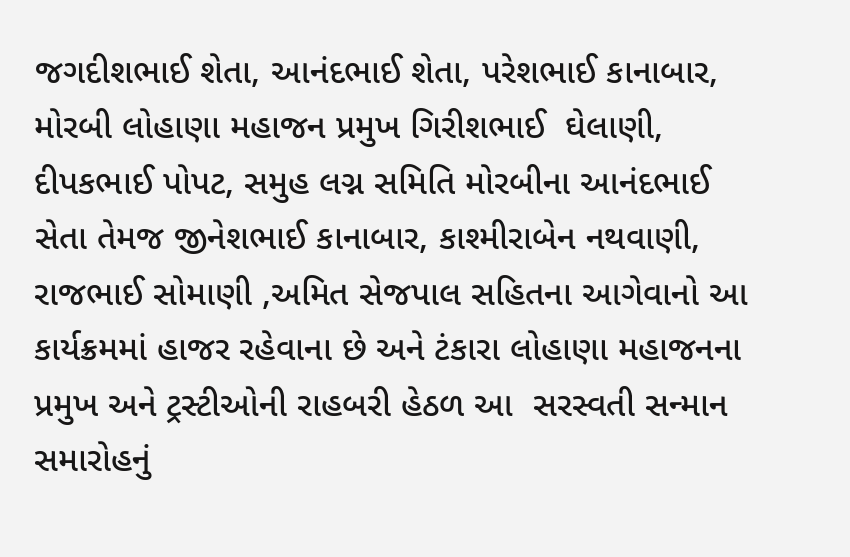જગદીશભાઈ શેતા, આનંદભાઈ શેતા, પરેશભાઈ કાનાબાર, મોરબી લોહાણા મહાજન પ્રમુખ ગિરીશભાઈ  ઘેલાણી, દીપકભાઈ પોપટ, સમુહ લગ્ન સમિતિ મોરબીના આનંદભાઈ સેતા તેમજ જીનેશભાઈ કાનાબાર, કાશ્મીરાબેન નથવાણી, રાજભાઈ સોમાણી ,અમિત સેજપાલ સહિતના આગેવાનો આ કાર્યક્રમમાં હાજર રહેવાના છે અને ટંકારા લોહાણા મહાજનના પ્રમુખ અને ટ્રસ્ટીઓની રાહબરી હેઠળ આ  સરસ્વતી સન્માન સમારોહનું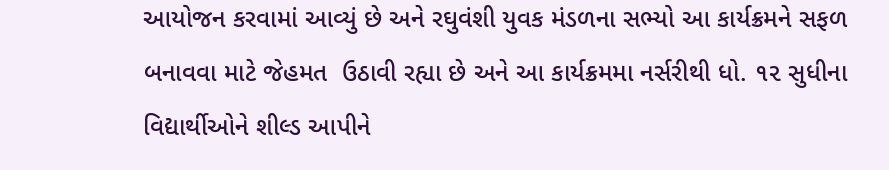આયોજન કરવામાં આવ્યું છે અને રઘુવંશી યુવક મંડળના સભ્યો આ કાર્યક્રમને સફળ બનાવવા માટે જેહમત  ઉઠાવી રહ્યા છે અને આ કાર્યક્રમમા નર્સરીથી ધો. ૧૨ સુધીના વિદ્યાર્થીઓને શીલ્ડ આપીને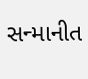સન્માનીત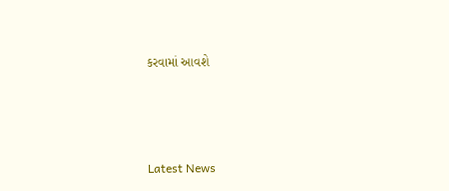કરવામાં આવશે






Latest News